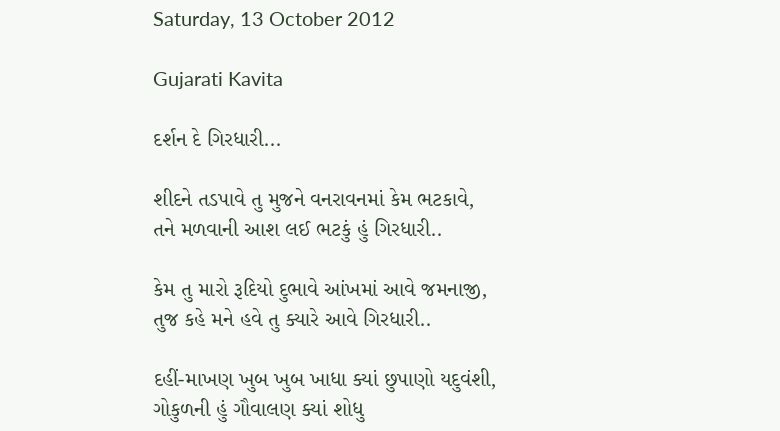Saturday, 13 October 2012

Gujarati Kavita

દર્શન દે ગિરધારી...

શીદને તડપાવે તુ મુજને વનરાવનમાં કેમ ભટકાવે,
તને મળવાની આશ લઈ ભટકું હું ગિરધારી..

કેમ તુ મારો રૂદિયો દુભાવે આંખમાં આવે જમનાજી,
તુજ કહે મને હવે તુ ક્યારે આવે ગિરધારી..

દહીં-માખણ ખુબ ખુબ ખાધા ક્યાં છુપાણો યદુવંશી,
ગોકુળની હું ગૌવાલણ ક્યાં શોધુ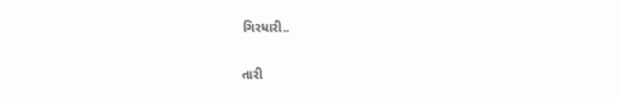ગિરધારી..

તારી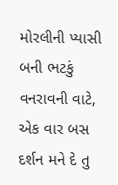મોરલીની પ્યાસી બની ભટકું વનરાવની વાટે,
એક વાર બસ દર્શન મને દે તુ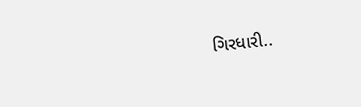ગિરધારી..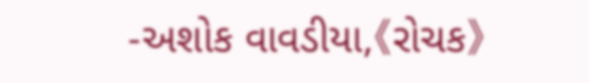-અશોક વાવડીયા,《રોચક》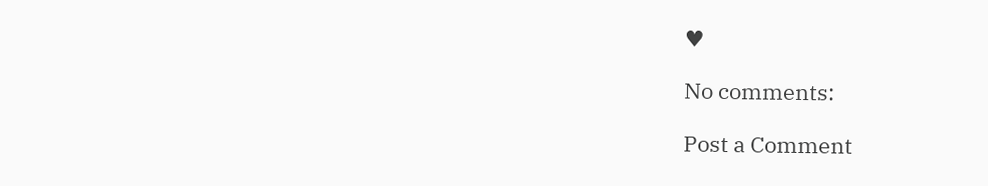♥

No comments:

Post a Comment